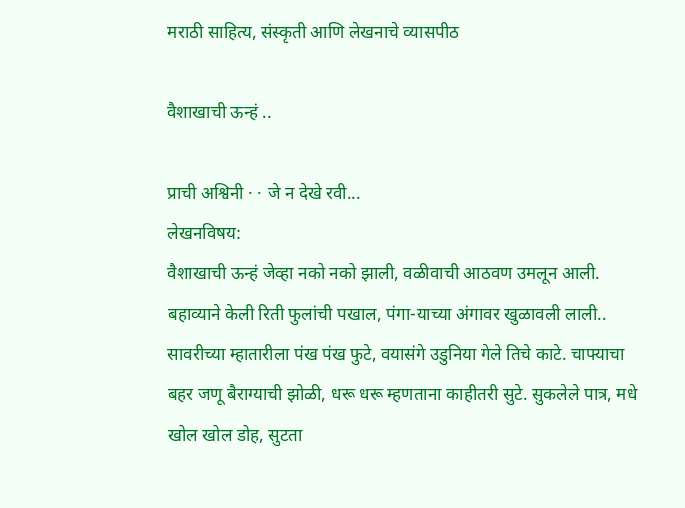मराठी साहित्य, संस्कृती आणि लेखनाचे व्यासपीठ

वैशाखाची ऊन्हं ..

प्राची अश्विनी · · जे न देखे रवी...
लेखनविषय:
वैशाखाची ऊन्हं जेव्हा नको नको झाली, वळीवाची आठवण उमलून आली. बहाव्याने केली रिती फुलांची पखाल, पंगा-याच्या अंगावर खुळावली लाली.. सावरीच्या म्हातारीला पंख पंख फुटे, वयासंगे उडुनिया गेले तिचे काटे. चाफ्याचा बहर जणू बैराग्याची झोळी, धरू धरू म्हणताना काहीतरी सुटे. सुकलेले पात्र, मधे खोल खोल डोह, सुटता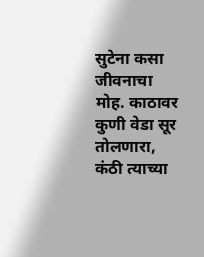सुटेना कसा जीवनाचा मोह. काठावर कुणी वेडा सूर तोलणारा, कंठी त्याच्या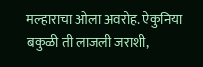मल्हाराचा ओला अवरोह. ऐकुनिया बकुळी ती लाजली जराशी,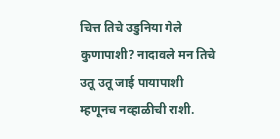चित्त तिचे उडुनिया गेले कुणापाशी? नादावले मन तिचे उतू उतू जाई पायापाशी म्हणूनच नव्हाळीची राशी.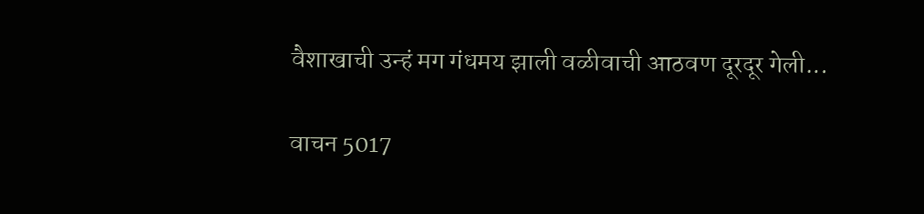वैशाखाची उन्हं मग गंधमय झाली वळीवाची आठवण दूरदूर गेली...

वाचन 5017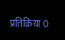प्रतिक्रिया 0